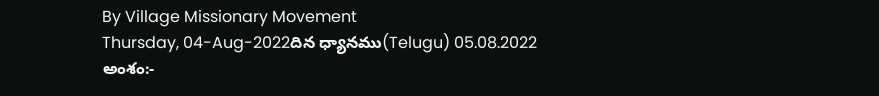By Village Missionary Movement
Thursday, 04-Aug-2022దిన ధ్యానము(Telugu) 05.08.2022
అంశం:-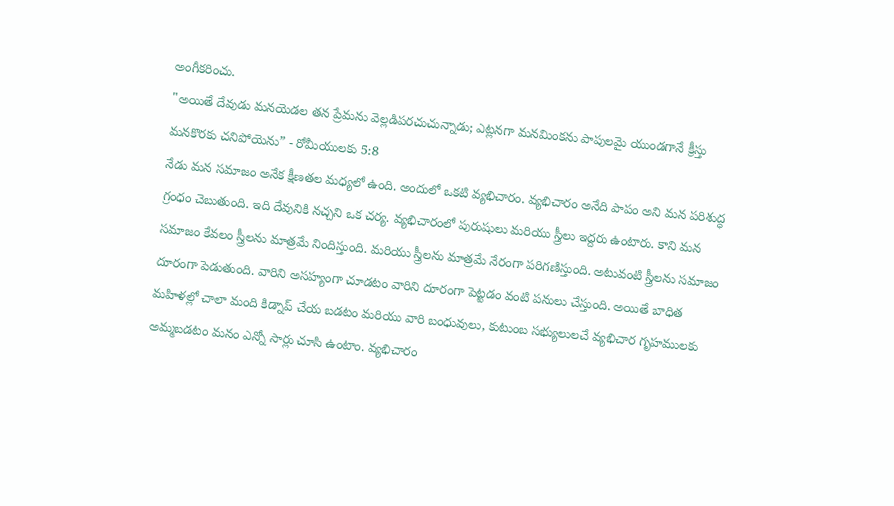అంగీకరించు.
"అయితే దేవుడు మనయెడల తన ప్రేమను వెల్లడిపరచుచున్నాడు; ఎట్లనగా మనమింకను పాపులమై యుండగానే క్రీస్తు మనకొరకు చనిపోయెను” - రోమీయులకు 5:8
నేడు మన సమాజం అనేక క్షీణతల మధ్యలో ఉంది. అందులో ఒకటి వ్యభిచారం. వ్యభిచారం అనేది పాపం అని మన పరిశుద్ధ గ్రంధం చెబుతుంది. ఇది దేవునికి నచ్చని ఒక చర్య. వ్యభిచారంలో పురుషులు మరియు స్త్రీలు ఇద్దరు ఉంటారు. కాని మన సమాజం కేవలం స్త్రీలను మాత్రమే నిందిస్తుంది. మరియు స్త్రీలను మాత్రమే నేరంగా పరిగణిస్తుంది. అటువంటి స్త్రీలను సమాజం దూరంగా పెడుతుంది. వారిని అసహ్యంగా చూడటం వారిని దూరంగా పెట్టడం వంటి పనులు చేస్తుంది. అయితే బాధిత మహిళల్లో చాలా మంది కిడ్నాప్ చేయ బడటం మరియు వారి బంధువులు, కుటుంబ సభ్యులులచే వ్యభిచార గృహములకు అమ్మబడటం మనం ఎన్నో సార్లు చూసి ఉంటాం. వ్యభిచారం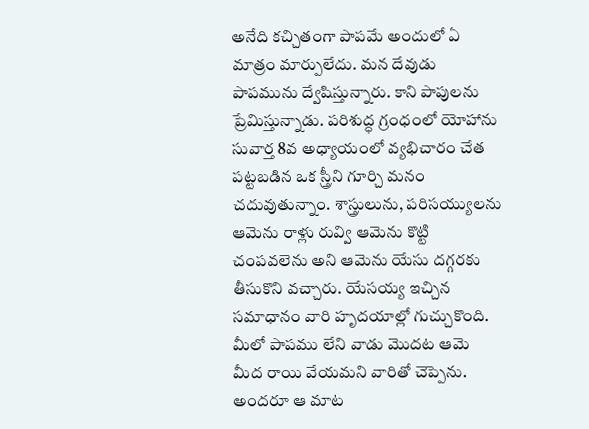అనేది కచ్చితంగా పాపమే అందులో ఏ మాత్రం మార్పులేదు. మన దేవుడు పాపమును ద్వేషిస్తున్నారు. కాని పాపులను ప్రేమిస్తున్నాడు. పరిశుద్ధ గ్రంధంలో యోహాను సువార్త 8వ అధ్యాయంలో వ్యభిచారం చేత పట్టబడిన ఒక స్త్రీని గూర్చి మనం చదువుతున్నాం. శాస్త్రులును, పరిసయ్యులను ఆమెను రాళ్లు రువ్వి ఆమెను కొట్టి చంపవలెను అని ఆమెను యేసు దగ్గరకు తీసుకొని వచ్చారు. యేసయ్య ఇచ్చిన సమాధానం వారి హృదయాల్లో గుచ్చుకొంది. మీలో పాపము లేని వాడు మొదట ఆమె మీద రాయి వేయమని వారితో చెప్పెను. అందరూ ఆ మాట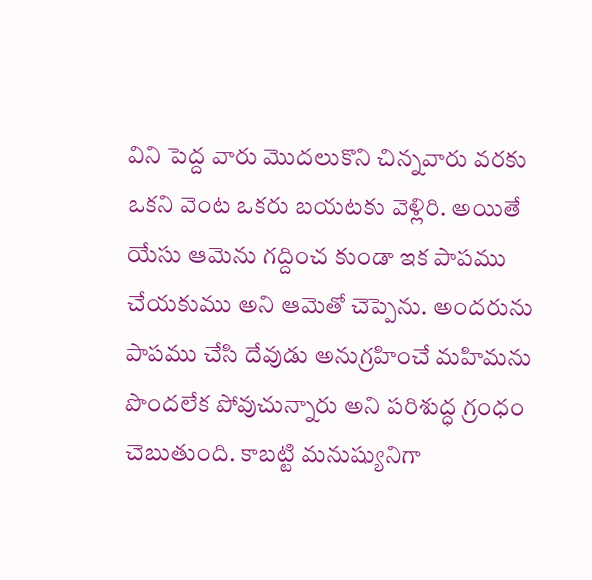విని పెద్ద వారు మొదలుకొని చిన్నవారు వరకు ఒకని వెంట ఒకరు బయటకు వెళ్లిరి. అయితే యేసు ఆమెను గద్దించ కుండా ఇక పాపము చేయకుము అని ఆమెతో చెప్పెను. అందరును పాపము చేసి దేవుడు అనుగ్రహించే మహిమను పొందలేక పోవుచున్నారు అని పరిశుద్ధ గ్రంధం చెబుతుంది. కాబట్టి మనుష్యునిగా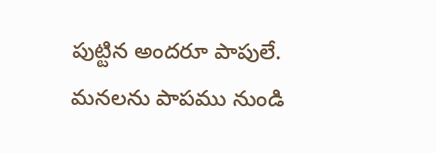పుట్టిన అందరూ పాపులే. మనలను పాపము నుండి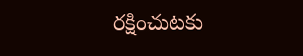రక్షించుటకు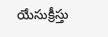యేసుక్రీస్తు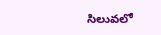సిలువలో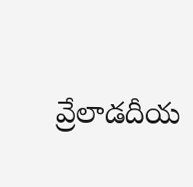వ్రేలాడదీయ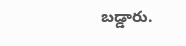బడ్డారు.